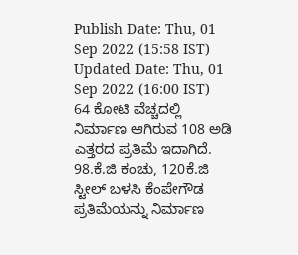Publish Date: Thu, 01 Sep 2022 (15:58 IST)
Updated Date: Thu, 01 Sep 2022 (16:00 IST)
64 ಕೋಟಿ ವೆಚ್ಚದಲ್ಲಿ ನಿರ್ಮಾಣ ಆಗಿರುವ 108 ಅಡಿ ಎತ್ತರದ ಪ್ರತಿಮೆ ಇದಾಗಿದೆ. 98.ಕೆ.ಜಿ ಕಂಚು, 120ಕೆ.ಜಿ ಸ್ಟೀಲ್ ಬಳಸಿ ಕೆಂಪೇಗೌಡ ಪ್ರತಿಮೆಯನ್ನು ನಿರ್ಮಾಣ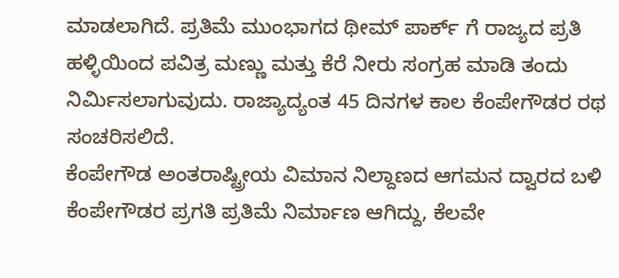ಮಾಡಲಾಗಿದೆ. ಪ್ರತಿಮೆ ಮುಂಭಾಗದ ಥೀಮ್ ಪಾರ್ಕ್ ಗೆ ರಾಜ್ಯದ ಪ್ರತಿ ಹಳ್ಳಿಯಿಂದ ಪವಿತ್ರ ಮಣ್ಣು ಮತ್ತು ಕೆರೆ ನೀರು ಸಂಗ್ರಹ ಮಾಡಿ ತಂದು ನಿರ್ಮಿಸಲಾಗುವುದು. ರಾಜ್ಯಾದ್ಯಂತ 45 ದಿನಗಳ ಕಾಲ ಕೆಂಪೇಗೌಡರ ರಥ ಸಂಚರಿಸಲಿದೆ.
ಕೆಂಪೇಗೌಡ ಅಂತರಾಷ್ಟ್ರೀಯ ವಿಮಾನ ನಿಲ್ದಾಣದ ಆಗಮನ ದ್ವಾರದ ಬಳಿ ಕೆಂಪೇಗೌಡರ ಪ್ರಗತಿ ಪ್ರತಿಮೆ ನಿರ್ಮಾಣ ಆಗಿದ್ದು, ಕೆಲವೇ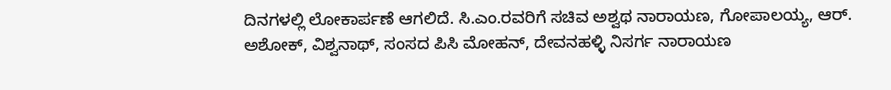ದಿನಗಳಲ್ಲಿ ಲೋಕಾರ್ಪಣೆ ಆಗಲಿದೆ. ಸಿ.ಎಂ.ರವರಿಗೆ ಸಚಿವ ಅಶ್ವಥ ನಾರಾಯಣ, ಗೋಪಾಲಯ್ಯ, ಆರ್. ಅಶೋಕ್, ವಿಶ್ವನಾಥ್, ಸಂಸದ ಪಿಸಿ ಮೋಹನ್, ದೇವನಹಳ್ಳಿ ನಿಸರ್ಗ ನಾರಾಯಣ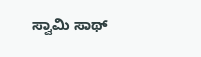ಸ್ವಾಮಿ ಸಾಥ್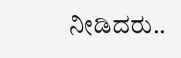ನೀಡಿದರು..